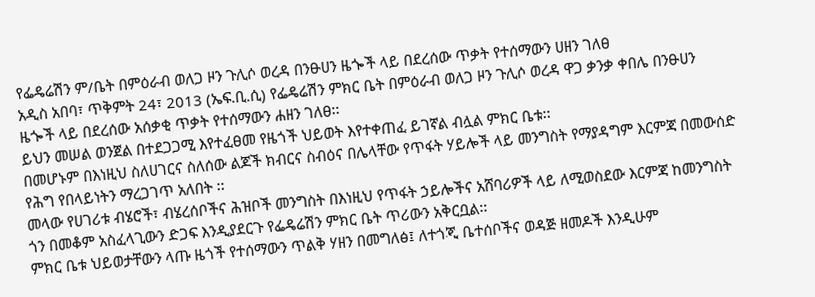የፌዴሬሽን ም/ቤት በምዕራብ ወለጋ ዞን ጉሊሶ ወረዳ በንፁሀን ዜጐች ላይ በደረሰው ጥቃት የተሰማውን ሀዘን ገለፀ
አዲስ አበባ፣ ጥቅምት 24፣ 2013 (ኤፍ.ቢ.ሲ) የፌዴሬሽን ምክር ቤት በምዕራብ ወለጋ ዞን ጉሊሶ ወረዳ ዋጋ ቃንቃ ቀበሌ በንፁሀን ዜጐች ላይ በደረሰው አሰቃቂ ጥቃት የተሰማውን ሐዘን ገለፀ፡፡
ይህን መሠል ወንጀል በተደጋጋሚ እየተፈፀመ የዜጎች ህይወት እየተቀጠፈ ይገኛል ብሏል ምክር ቤቱ፡፡
በመሆኑም በእነዚህ ስለሀገርና ስለሰው ልጆች ክብርና ስብዕና በሌላቸው የጥፋት ሃይሎች ላይ መንግስት የማያዳግም እርምጃ በመውሰድ የሕግ የበላይነትን ማረጋገጥ አለበት ፡፡
መላው የሀገሪቱ ብሄሮች፣ ብሄረሰቦችና ሕዝቦች መንግስት በእነዚህ የጥፋት ኃይሎችና አሸባሪዎች ላይ ለሚወስደው እርምጃ ከመንግስት ጎን በመቆም አስፈላጊውን ድጋፍ እንዲያደርጉ የፌዴሬሽን ምክር ቤት ጥሪውን አቅርቧል፡፡
ምክር ቤቱ ህይወታቸውን ላጡ ዜጎች የተሰማውን ጥልቅ ሃዘን በመግለፅ፤ ለተጎጂ ቤተሰቦችና ወዳጅ ዘመዶች እንዲሁም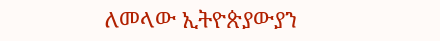ለመላው ኢትዮጵያውያን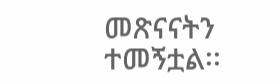መጽናናትን ተመኝቷል፡፡